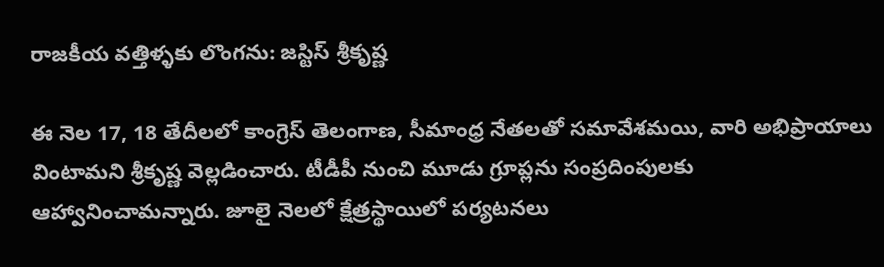రాజకీయ వత్తిళ్ళకు లొంగను: జస్టిస్ శ్రీకృష్ణ

ఈ నెల 17, 18 తేదీలలో కాంగ్రెస్ తెలంగాణ, సీమాంధ్ర నేతలతో సమావేశమయి, వారి అభిప్రాయాలు వింటామని శ్రీకృష్ణ వెల్లడించారు. టీడీపీ నుంచి మూడు గ్రూప్లను సంప్రదింపులకు ఆహ్వానించామన్నారు. జూలై నెలలో క్షేత్రస్థాయిలో పర్యటనలు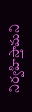నిర్వహిస్తామని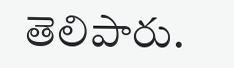తెలిపారు.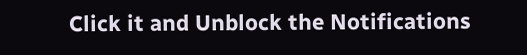Click it and Unblock the Notifications